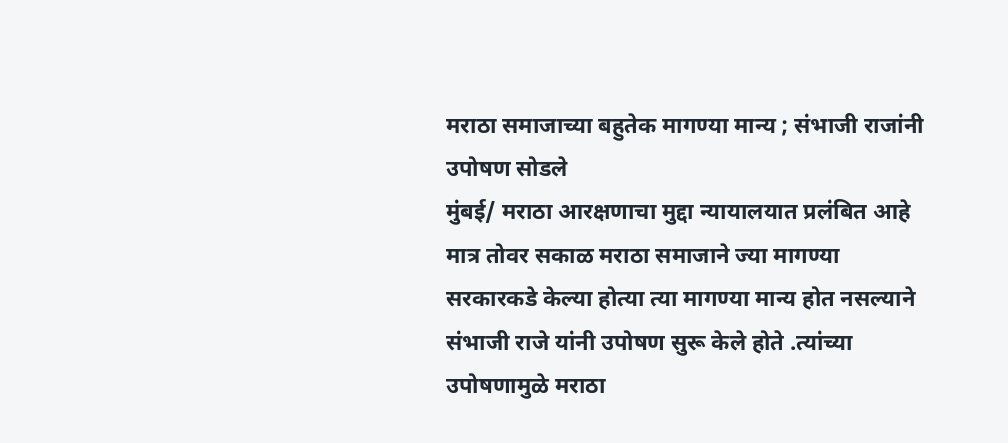मराठा समाजाच्या बहुतेक मागण्या मान्य ; संभाजी राजांनी उपोषण सोडले
मुंबई/ मराठा आरक्षणाचा मुद्दा न्यायालयात प्रलंबित आहे मात्र तोवर सकाळ मराठा समाजाने ज्या मागण्या सरकारकडे केल्या होत्या त्या मागण्या मान्य होत नसल्याने संभाजी राजे यांनी उपोषण सुरू केले होते .त्यांच्या उपोषणामुळे मराठा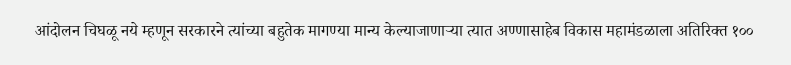आंदोलन चिघळू नये म्हणून सरकारने त्यांच्या बहुतेक मागण्या मान्य केल्याजाणाऱ्या त्यात अण्णासाहेब विकास महामंडळाला अतिरिक्त १००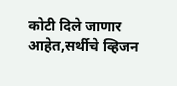कोटी दिले जाणार आहेत,सर्थीचे व्हिजन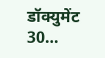डॉक्युमेंट 30…